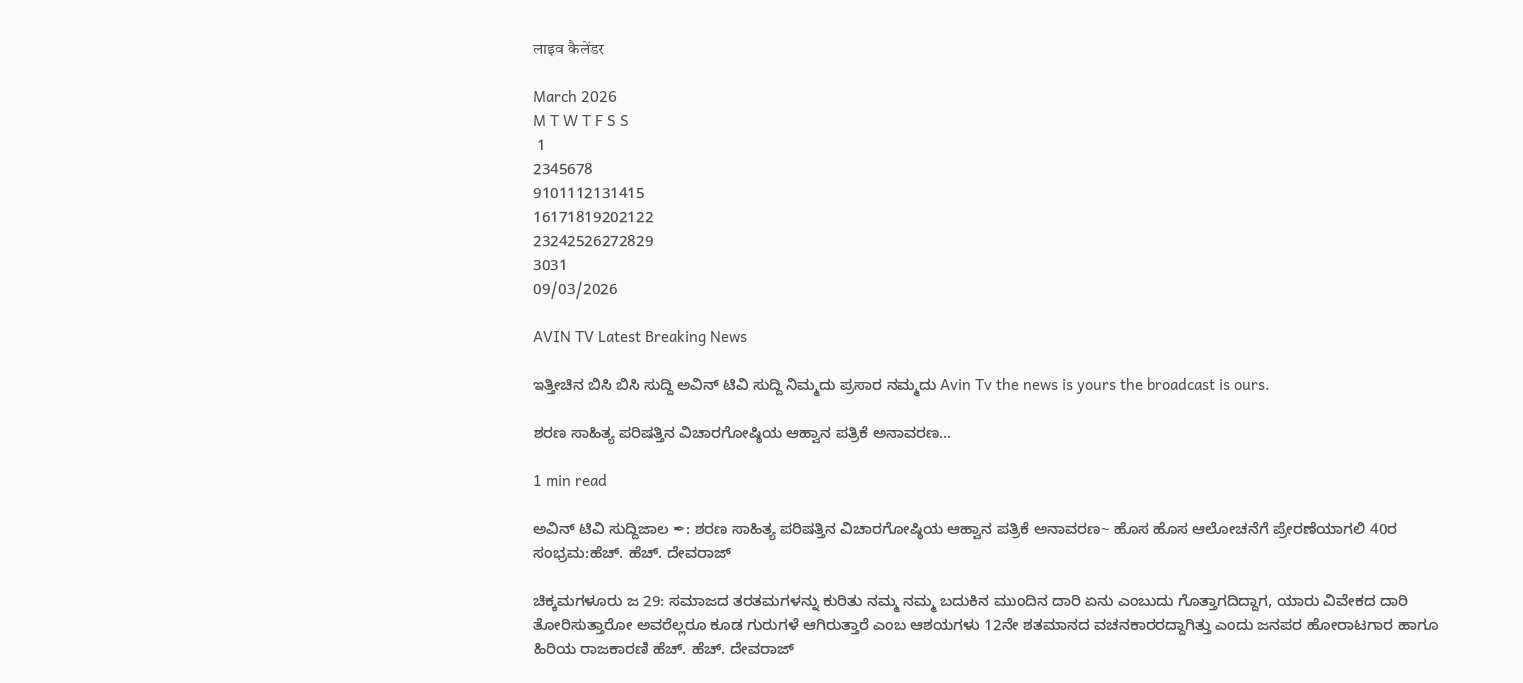लाइव कैलेंडर

March 2026
M T W T F S S
 1
2345678
9101112131415
16171819202122
23242526272829
3031
09/03/2026

AVIN TV Latest Breaking News

ಇತ್ತೀಚಿನ ಬಿಸಿ ಬಿಸಿ ಸುದ್ದಿ ಅವಿನ್ ಟಿವಿ ಸುದ್ದಿ ನಿಮ್ಮದು ಪ್ರಸಾರ ನಮ್ಮದು Avin Tv the news is yours the broadcast is ours.

ಶರಣ ಸಾಹಿತ್ಯ ಪರಿಷತ್ತಿನ ವಿಚಾರಗೋಷ್ಠಿಯ ಆಹ್ವಾನ ಪತ್ರಿಕೆ ಅನಾವರಣ…

1 min read

ಅವಿನ್ ಟಿವಿ ಸುದ್ದಿಜಾಲ ✒: ಶರಣ ಸಾಹಿತ್ಯ ಪರಿಷತ್ತಿನ ವಿಚಾರಗೋಷ್ಠಿಯ ಆಹ್ವಾನ ಪತ್ರಿಕೆ ಅನಾವರಣ~ ಹೊಸ ಹೊಸ ಆಲೋಚನೆಗೆ ಪ್ರೇರಣೆಯಾಗಲಿ 40ರ ಸಂಭ್ರಮ:ಹೆಚ್. ಹೆಚ್. ದೇವರಾಜ್

ಚಿಕ್ಕಮಗಳೂರು ಜ 29: ಸಮಾಜದ ತರತಮಗಳನ್ನು ಕುರಿತು ನಮ್ಮ ನಮ್ಮ ಬದುಕಿನ ಮುಂದಿನ ದಾರಿ ಏನು ಎಂಬುದು ಗೊತ್ತಾಗದಿದ್ದಾಗ, ಯಾರು ವಿವೇಕದ ದಾರಿ ತೋರಿಸುತ್ತಾರೋ ಅವರೆಲ್ಲರೂ ಕೂಡ ಗುರುಗಳೆ ಆಗಿರುತ್ತಾರೆ ಎಂಬ ಆಶಯಗಳು 12ನೇ ಶತಮಾನದ ವಚನಕಾರರದ್ದಾಗಿತ್ತು ಎಂದು ಜನಪರ ಹೋರಾಟಗಾರ ಹಾಗೂ ಹಿರಿಯ ರಾಜಕಾರಣಿ ಹೆಚ್. ಹೆಚ್. ದೇವರಾಜ್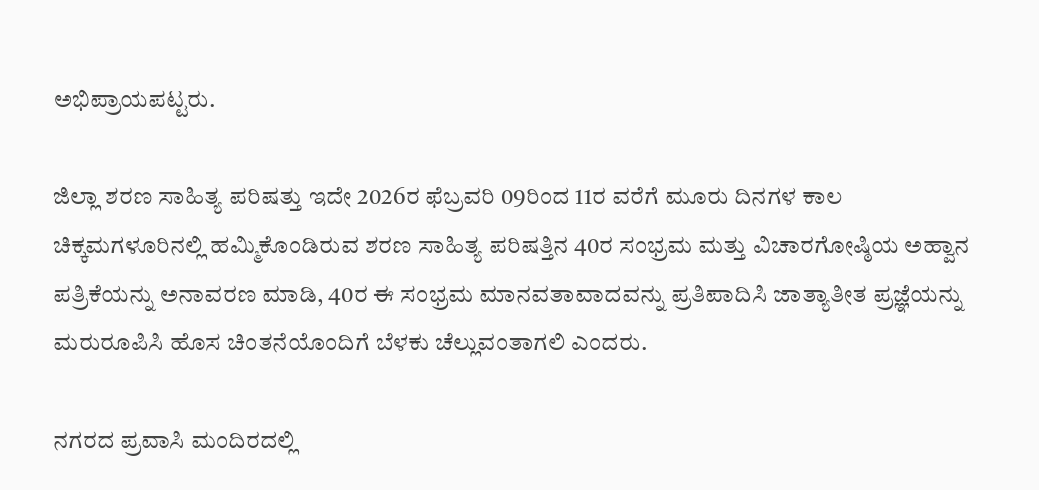ಅಭಿಪ್ರಾಯಪಟ್ಟರು.

ಜಿಲ್ಲಾ ಶರಣ ಸಾಹಿತ್ಯ ಪರಿಷತ್ತು ಇದೇ 2026ರ ಫೆಬ್ರವರಿ 09ರಿಂದ 11ರ ವರೆಗೆ ಮೂರು ದಿನಗಳ ಕಾಲ ಚಿಕ್ಕಮಗಳೂರಿನಲ್ಲಿ ಹಮ್ಮಿಕೊಂಡಿರುವ ಶರಣ ಸಾಹಿತ್ಯ ಪರಿಷತ್ತಿನ 40ರ ಸಂಭ್ರಮ ಮತ್ತು ವಿಚಾರಗೋಷ್ಠಿಯ ಅಹ್ವಾನ ಪತ್ರಿಕೆಯನ್ನು ಅನಾವರಣ ಮಾಡಿ, 40ರ ಈ ಸಂಭ್ರಮ ಮಾನವತಾವಾದವನ್ನು ಪ್ರತಿಪಾದಿಸಿ ಜಾತ್ಯಾತೀತ ಪ್ರಜ್ಞೆಯನ್ನು ಮರುರೂಪಿಸಿ ಹೊಸ ಚಿಂತನೆಯೊಂದಿಗೆ ಬೆಳಕು ಚೆಲ್ಲುವಂತಾಗಲಿ ಎಂದರು.

ನಗರದ ಪ್ರವಾಸಿ ಮಂದಿರದಲ್ಲಿ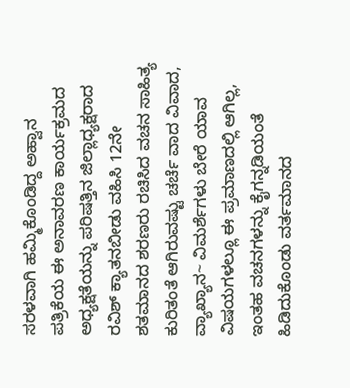ಸರಳವಾಗಿ ಹಮ್ಮಿಕೊಂಡಿದ್ದ ಅಹ್ವಾನ ಪತ್ರಿಕೆಯ ಈ ಅನಾವರಣ ಕಾರ್ಯಕ್ರಮದ ಅಧ್ಯಕ್ಷತೆಯನ್ನು ಪರಿಷತ್ತಿನ ಜಿಲ್ಲಾಧ್ಯಕ್ಷರಾದ ರವಿಶ್ ಕ್ಯಾತನಬೀಡು ವಹಿಸಿ 12ನೇ ಶತಮಾನದ ಶರಣರು ರಚಿಸಿದ ವಚನ ಸಾಹಿತ್ಯ ಕುರಿತಂತೆ ಆಗಿರುವಷ್ಟು ಚರ್ಚೆ ವಾದ ವಿವಾದ, ವ್ಯಾಖ್ಯಾನ~ ವಿಮರ್ಶೆಗಳು ಬೇರೆ ಯಾವ ವಿಷಯಗಳಲ್ಲೂ ಈ ಪ್ರಮಾಣದಲ್ಲಿ ಆಗಿಲ್ಲ, ಇಂತಹ ವಚನಗಳನ್ನು ಕೈಗನ್ನಡಿಯಂತೆ ಹಿಡಿದುಕೊಂಡು ವರ್ತಮಾನದ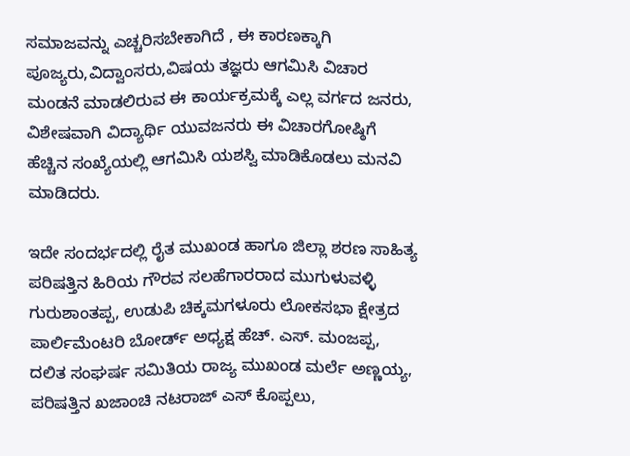ಸಮಾಜವನ್ನು ಎಚ್ಚರಿಸಬೇಕಾಗಿದೆ , ಈ ಕಾರಣಕ್ಕಾಗಿ ಪೂಜ್ಯರು,ವಿದ್ವಾಂಸರು,ವಿಷಯ ತಜ್ಞರು ಆಗಮಿಸಿ ವಿಚಾರ ಮಂಡನೆ ಮಾಡಲಿರುವ ಈ ಕಾರ್ಯಕ್ರಮಕ್ಕೆ ಎಲ್ಲ ವರ್ಗದ ಜನರು, ವಿಶೇಷವಾಗಿ ವಿದ್ಯಾರ್ಥಿ ಯುವಜನರು ಈ ವಿಚಾರಗೋಷ್ಠಿಗೆ ಹೆಚ್ಚಿನ ಸಂಖ್ಯೆಯಲ್ಲಿ ಆಗಮಿಸಿ ಯಶಸ್ವಿ ಮಾಡಿಕೊಡಲು ಮನವಿ ಮಾಡಿದರು.

ಇದೇ ಸಂದರ್ಭದಲ್ಲಿ ರೈತ ಮುಖಂಡ ಹಾಗೂ ಜಿಲ್ಲಾ ಶರಣ ಸಾಹಿತ್ಯ ಪರಿಷತ್ತಿನ ಹಿರಿಯ ಗೌರವ ಸಲಹೆಗಾರರಾದ ಮುಗುಳುವಳ್ಳಿ ಗುರುಶಾಂತಪ್ಪ, ಉಡುಪಿ ಚಿಕ್ಕಮಗಳೂರು ಲೋಕಸಭಾ ಕ್ಷೇತ್ರದ ಪಾರ್ಲಿಮೆಂಟರಿ ಬೋರ್ಡ್ ಅಧ್ಯಕ್ಷ ಹೆಚ್. ಎಸ್. ಮಂಜಪ್ಪ, ದಲಿತ ಸಂಘರ್ಷ ಸಮಿತಿಯ ರಾಜ್ಯ ಮುಖಂಡ ಮರ್ಲೆ ಅಣ್ಣಯ್ಯ, ಪರಿಷತ್ತಿನ ಖಜಾಂಚಿ ನಟರಾಜ್ ಎಸ್ ಕೊಪ್ಪಲು,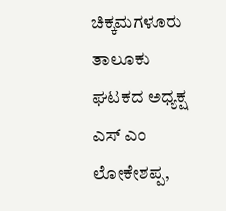ಚಿಕ್ಕಮಗಳೂರು ತಾಲೂಕು ಘಟಕದ ಅಧ್ಯಕ್ಷ ಎಸ್ ಎಂ ಲೋಕೇಶಪ್ಪ,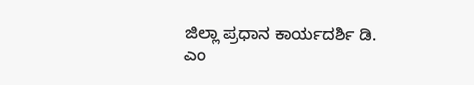ಜಿಲ್ಲಾ ಪ್ರಧಾನ ಕಾರ್ಯದರ್ಶಿ ಡಿ. ಎಂ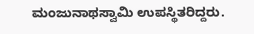ಮಂಜುನಾಥಸ್ವಾಮಿ ಉಪಸ್ಥಿತರಿದ್ದರು.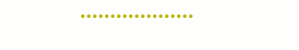•••••••••••••••••••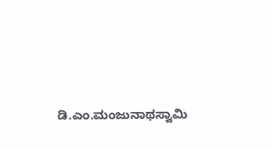ಡಿ.ಎಂ.ಮಂಜುನಾಥಸ್ವಾಮಿ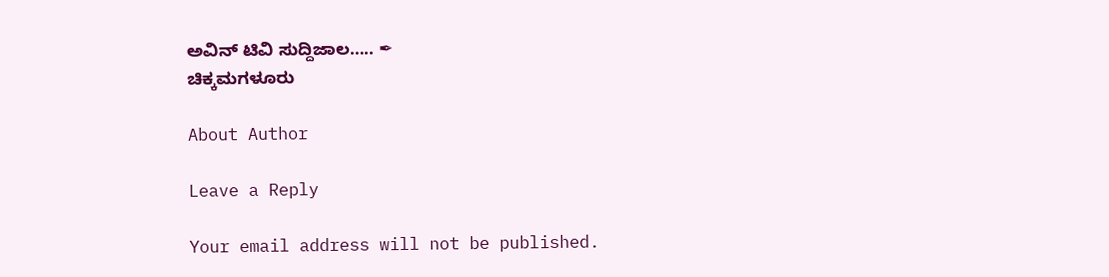ಅವಿನ್ ಟಿವಿ ಸುದ್ದಿಜಾಲ….. ✒
ಚಿಕ್ಕಮಗಳೂರು

About Author

Leave a Reply

Your email address will not be published.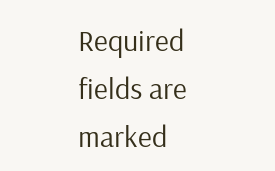Required fields are marked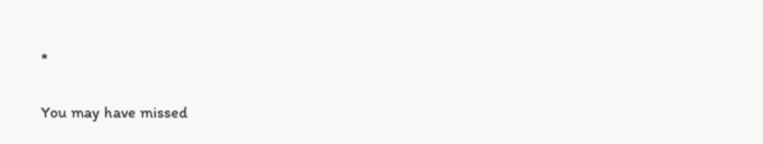*

You may have missed